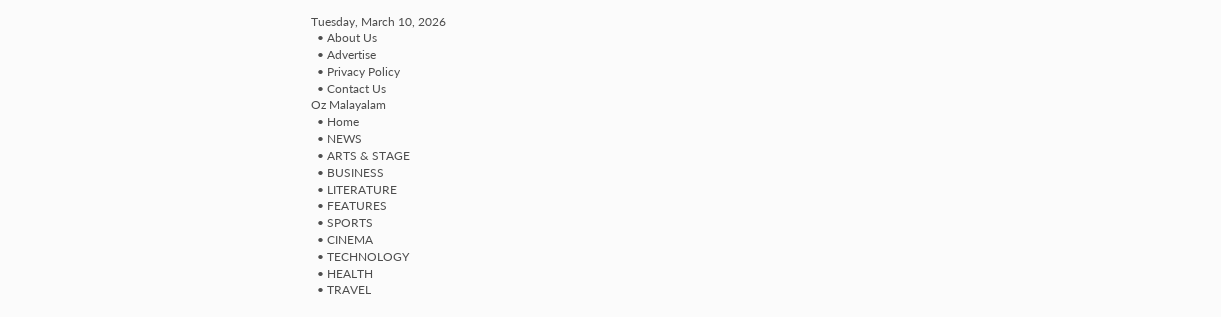Tuesday, March 10, 2026
  • About Us
  • Advertise
  • Privacy Policy
  • Contact Us
Oz Malayalam
  • Home
  • NEWS
  • ARTS & STAGE
  • BUSINESS
  • LITERATURE
  • FEATURES
  • SPORTS
  • CINEMA
  • TECHNOLOGY
  • HEALTH
  • TRAVEL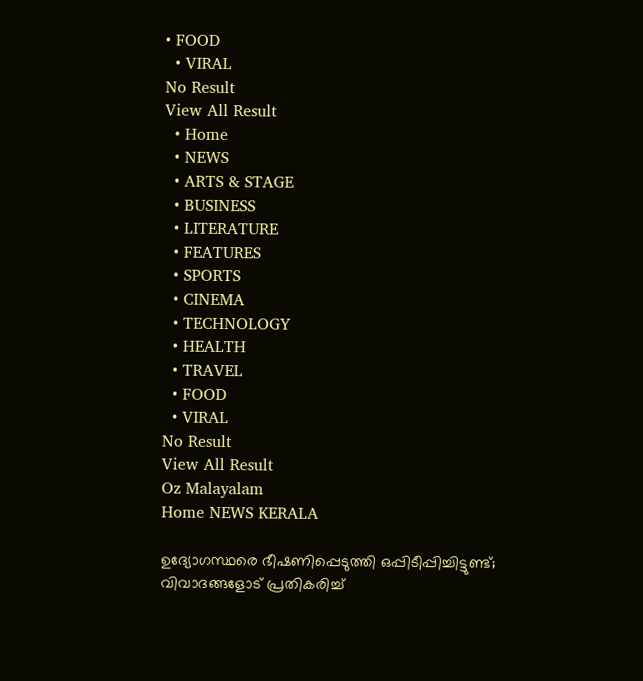• FOOD
  • VIRAL
No Result
View All Result
  • Home
  • NEWS
  • ARTS & STAGE
  • BUSINESS
  • LITERATURE
  • FEATURES
  • SPORTS
  • CINEMA
  • TECHNOLOGY
  • HEALTH
  • TRAVEL
  • FOOD
  • VIRAL
No Result
View All Result
Oz Malayalam
Home NEWS KERALA

ഉദ്യോഗസ്ഥരെ ഭീഷണിപ്പെടുത്തി ഒപ്പിടീപ്പിച്ചിട്ടുണ്ട്; വിവാദങ്ങളോട് പ്രതികരിച്ച്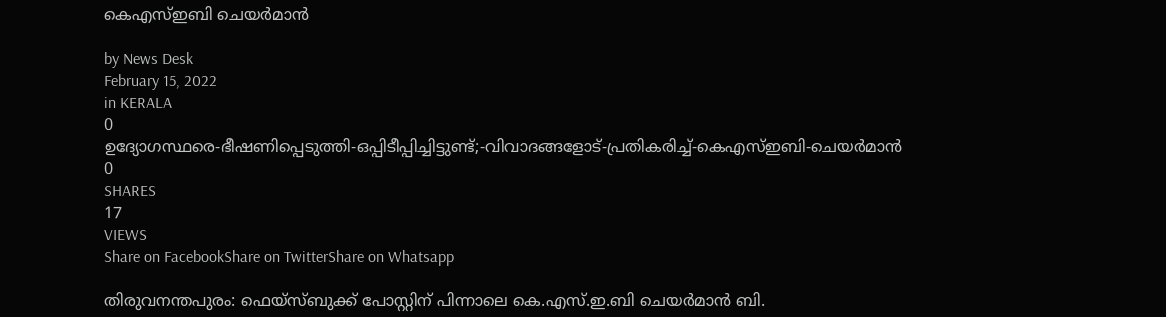കെഎസ്ഇബി ചെയര്‍മാന്‍

by News Desk
February 15, 2022
in KERALA
0
ഉദ്യോഗസ്ഥരെ-ഭീഷണിപ്പെടുത്തി-ഒപ്പിടീപ്പിച്ചിട്ടുണ്ട്;-വിവാദങ്ങളോട്-പ്രതികരിച്ച്-കെഎസ്ഇബി-ചെയര്‍മാന്‍
0
SHARES
17
VIEWS
Share on FacebookShare on TwitterShare on Whatsapp

തിരുവനന്തപുരം: ഫെയ്സ്ബുക്ക് പോസ്റ്റിന് പിന്നാലെ കെ.എസ്.ഇ.ബി ചെയർമാൻ ബി.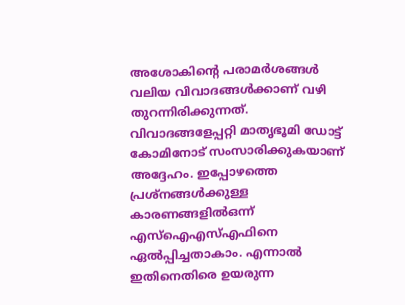അശോകിന്റെ പരാമർശങ്ങൾ വലിയ വിവാദങ്ങൾക്കാണ് വഴി തുറന്നിരിക്കുന്നത്. വിവാദങ്ങളേപ്പറ്റി മാതൃഭൂമി ഡോട്ട് കോമിനോട് സംസാരിക്കുകയാണ് അദ്ദേഹം. ഇപ്പോഴത്തെ പ്രശ്നങ്ങൾക്കുള്ള കാരണങ്ങളിൽഒന്ന് എസ്ഐഎസ്എഫിനെ ഏൽപ്പിച്ചതാകാം. എന്നാൽ ഇതിനെതിരെ ഉയരുന്ന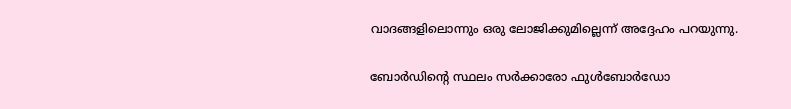വാദങ്ങളിലൊന്നും ഒരു ലോജിക്കുമില്ലെന്ന് അദ്ദേഹം പറയുന്നു.

ബോർഡിന്റെ സ്ഥലം സർക്കാരോ ഫുൾബോർഡോ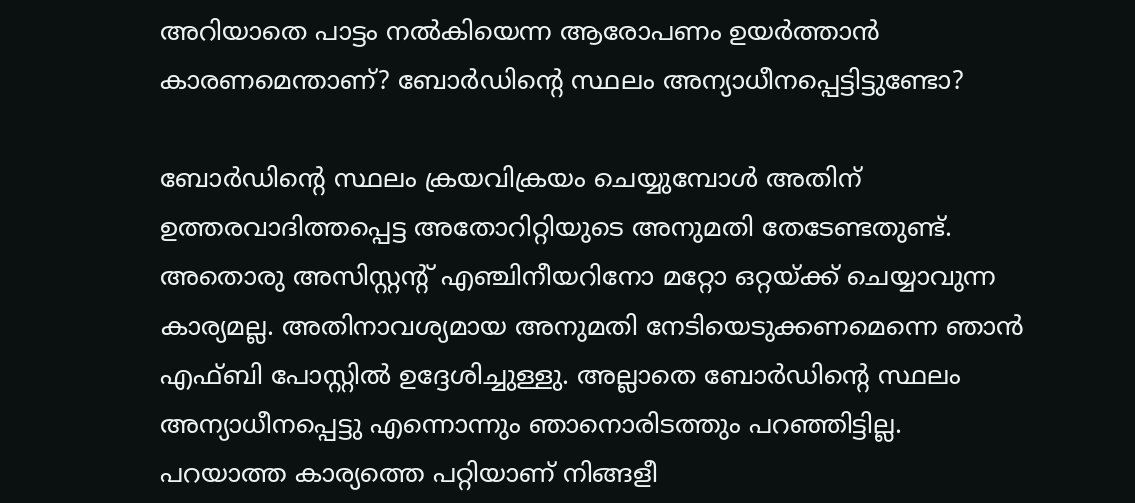അറിയാതെ പാട്ടം നൽകിയെന്ന ആരോപണം ഉയർത്താൻ കാരണമെന്താണ്? ബോർഡിന്റെ സ്ഥലം അന്യാധീനപ്പെട്ടിട്ടുണ്ടോ?

ബോർഡിന്റെ സ്ഥലം ക്രയവിക്രയം ചെയ്യുമ്പോൾ അതിന് ഉത്തരവാദിത്തപ്പെട്ട അതോറിറ്റിയുടെ അനുമതി തേടേണ്ടതുണ്ട്. അതൊരു അസിസ്റ്റന്റ് എഞ്ചിനീയറിനോ മറ്റോ ഒറ്റയ്ക്ക് ചെയ്യാവുന്ന കാര്യമല്ല. അതിനാവശ്യമായ അനുമതി നേടിയെടുക്കണമെന്നെ ഞാൻ എഫ്ബി പോസ്റ്റിൽ ഉദ്ദേശിച്ചുള്ളു. അല്ലാതെ ബോർഡിന്റെ സ്ഥലം അന്യാധീനപ്പെട്ടു എന്നൊന്നും ഞാനൊരിടത്തും പറഞ്ഞിട്ടില്ല. പറയാത്ത കാര്യത്തെ പറ്റിയാണ് നിങ്ങളീ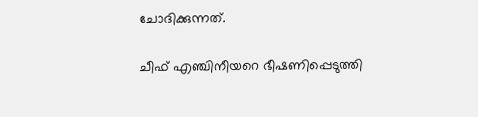ചോദിക്കുന്നത്.

ചീഫ് എഞ്ചിനീയറെ ഭീഷണിപ്പെടുത്തി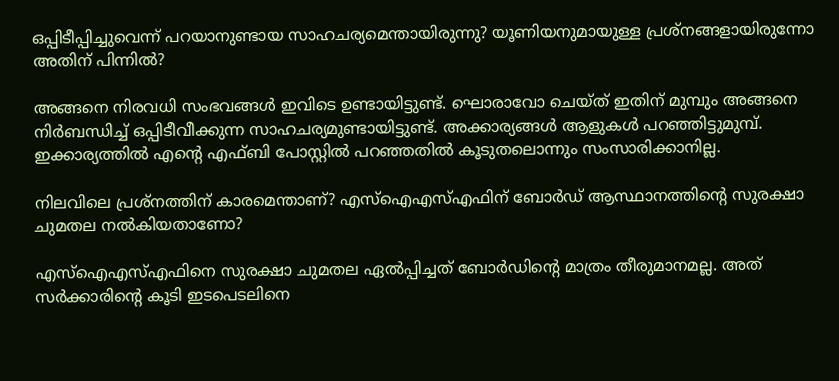ഒപ്പിടീപ്പിച്ചുവെന്ന് പറയാനുണ്ടായ സാഹചര്യമെന്തായിരുന്നു? യൂണിയനുമായുള്ള പ്രശ്നങ്ങളായിരുന്നോ അതിന് പിന്നിൽ?

അങ്ങനെ നിരവധി സംഭവങ്ങൾ ഇവിടെ ഉണ്ടായിട്ടുണ്ട്. ഘൊരാവോ ചെയ്ത് ഇതിന് മുമ്പും അങ്ങനെ നിർബന്ധിച്ച് ഒപ്പിടീവീക്കുന്ന സാഹചര്യമുണ്ടായിട്ടുണ്ട്. അക്കാര്യങ്ങൾ ആളുകൾ പറഞ്ഞിട്ടുമുമ്പ്. ഇക്കാര്യത്തിൽ എന്റെ എഫ്ബി പോസ്റ്റിൽ പറഞ്ഞതിൽ കൂടുതലൊന്നും സംസാരിക്കാനില്ല.

നിലവിലെ പ്രശ്നത്തിന് കാരമെന്താണ്? എസ്ഐഎസ്എഫിന് ബോർഡ് ആസ്ഥാനത്തിന്റെ സുരക്ഷാ ചുമതല നൽകിയതാണോ?

എസ്ഐഎസ്എഫിനെ സുരക്ഷാ ചുമതല ഏൽപ്പിച്ചത് ബോർഡിന്റെ മാത്രം തീരുമാനമല്ല. അത് സർക്കാരിന്റെ കൂടി ഇടപെടലിനെ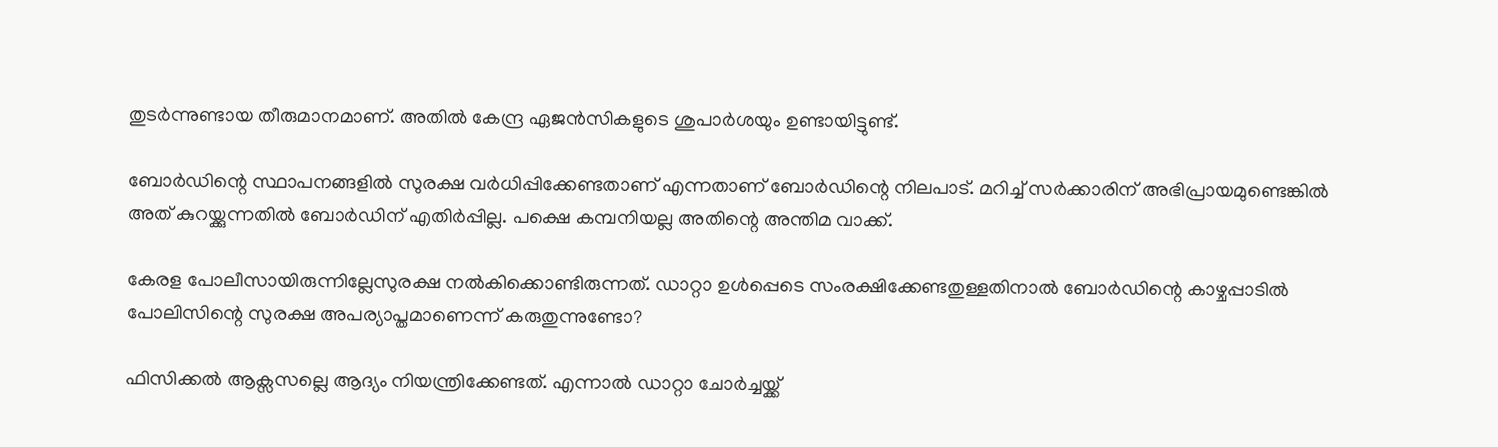തുടർന്നുണ്ടായ തീരുമാനമാണ്. അതിൽ കേന്ദ്ര ഏജൻസികളുടെ ശുപാർശയും ഉണ്ടായിട്ടുണ്ട്.

ബോർഡിന്റെ സ്ഥാപനങ്ങളിൽ സുരക്ഷ വർധിപ്പിക്കേണ്ടതാണ് എന്നതാണ് ബോർഡിന്റെ നിലപാട്. മറിച്ച് സർക്കാരിന് അഭിപ്രായമുണ്ടെങ്കിൽ അത് കുറയ്ക്കുന്നതിൽ ബോർഡിന് എതിർപ്പില്ല. പക്ഷെ കമ്പനിയല്ല അതിന്റെ അന്തിമ വാക്ക്.

കേരള പോലീസായിരുന്നില്ലേസുരക്ഷ നൽകിക്കൊണ്ടിരുന്നത്. ഡാറ്റാ ഉൾപ്പെടെ സംരക്ഷിക്കേണ്ടതുള്ളതിനാൽ ബോർഡിന്റെ കാഴ്ചപ്പാടിൽ പോലിസിന്റെ സുരക്ഷ അപര്യാപ്തമാണെന്ന് കരുതുന്നുണ്ടോ?

ഫിസിക്കൽ ആക്സസല്ലെ ആദ്യം നിയന്ത്രിക്കേണ്ടത്. എന്നാൽ ഡാറ്റാ ചോർച്ചയ്ക്ക്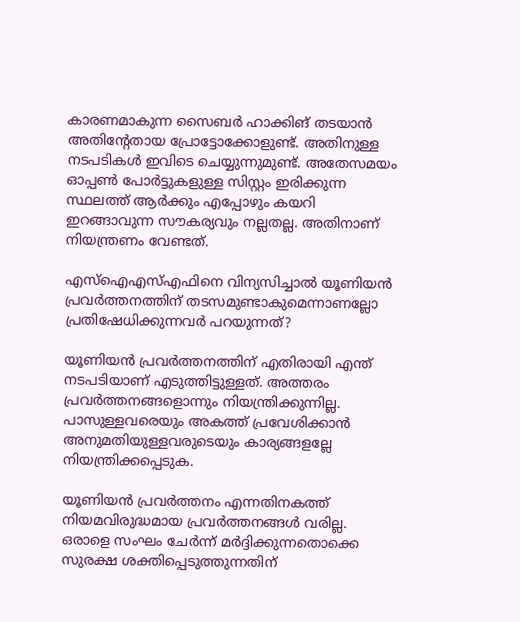കാരണമാകുന്ന സൈബർ ഹാക്കിങ് തടയാൻ അതിന്റേതായ പ്രോട്ടോക്കോളുണ്ട്. അതിനുള്ള നടപടികൾ ഇവിടെ ചെയ്യുന്നുമുണ്ട്. അതേസമയം ഓപ്പൺ പോർട്ടുകളുള്ള സിസ്റ്റം ഇരിക്കുന്ന സ്ഥലത്ത് ആർക്കും എപ്പോഴും കയറി ഇറങ്ങാവുന്ന സൗകര്യവും നല്ലതല്ല. അതിനാണ് നിയന്ത്രണം വേണ്ടത്.

എസ്ഐഎസ്എഫിനെ വിന്യസിച്ചാൽ യൂണിയൻ പ്രവർത്തനത്തിന് തടസമുണ്ടാകുമെന്നാണല്ലോ പ്രതിഷേധിക്കുന്നവർ പറയുന്നത്?

യൂണിയൻ പ്രവർത്തനത്തിന് എതിരായി എന്ത് നടപടിയാണ് എടുത്തിട്ടുള്ളത്. അത്തരം പ്രവർത്തനങ്ങളൊന്നും നിയന്ത്രിക്കുന്നില്ല. പാസുള്ളവരെയും അകത്ത് പ്രവേശിക്കാൻ അനുമതിയുള്ളവരുടെയും കാര്യങ്ങളല്ലേ നിയന്ത്രിക്കപ്പെടുക.

യൂണിയൻ പ്രവർത്തനം എന്നതിനകത്ത് നിയമവിരുദ്ധമായ പ്രവർത്തനങ്ങൾ വരില്ല. ഒരാളെ സംഘം ചേർന്ന് മർദ്ദിക്കുന്നതൊക്കെ സുരക്ഷ ശക്തിപ്പെടുത്തുന്നതിന്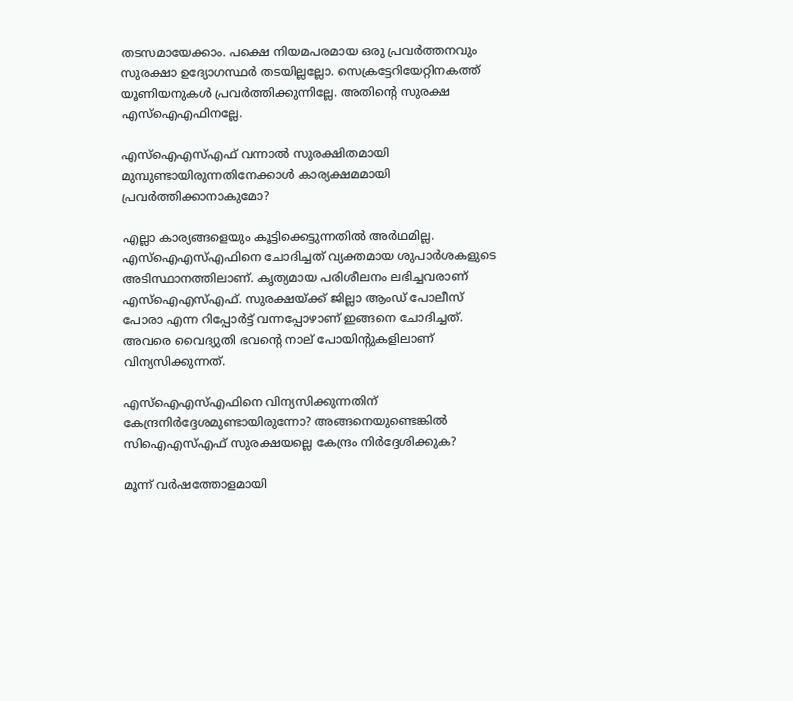തടസമായേക്കാം. പക്ഷെ നിയമപരമായ ഒരു പ്രവർത്തനവും സുരക്ഷാ ഉദ്യോഗസ്ഥർ തടയില്ലല്ലോ. സെക്രട്ടേറിയേറ്റിനകത്ത് യൂണിയനുകൾ പ്രവർത്തിക്കുന്നില്ലേ. അതിന്റെ സുരക്ഷ എസ്ഐഎഫിനല്ലേ.

എസ്ഐഎസ്എഫ് വന്നാൽ സുരക്ഷിതമായി മുമ്പുണ്ടായിരുന്നതിനേക്കാൾ കാര്യക്ഷമമായി പ്രവർത്തിക്കാനാകുമോ?

എല്ലാ കാര്യങ്ങളെയും കൂട്ടിക്കെട്ടുന്നതിൽ അർഥമില്ല. എസ്ഐഎസ്എഫിനെ ചോദിച്ചത് വ്യക്തമായ ശുപാർശകളുടെ അടിസ്ഥാനത്തിലാണ്. കൃത്യമായ പരിശീലനം ലഭിച്ചവരാണ് എസ്ഐഎസ്എഫ്. സുരക്ഷയ്ക്ക് ജില്ലാ ആംഡ് പോലീസ് പോരാ എന്ന റിപ്പോർട്ട് വന്നപ്പോഴാണ് ഇങ്ങനെ ചോദിച്ചത്. അവരെ വൈദ്യുതി ഭവന്റെ നാല് പോയിന്റുകളിലാണ് വിന്യസിക്കുന്നത്.

എസ്ഐഎസ്എഫിനെ വിന്യസിക്കുന്നതിന് കേന്ദ്രനിർദ്ദേശമുണ്ടായിരുന്നോ? അങ്ങനെയുണ്ടെങ്കിൽ സിഐഎസ്എഫ് സുരക്ഷയല്ലെ കേന്ദ്രം നിർദ്ദേശിക്കുക?

മൂന്ന് വർഷത്തോളമായി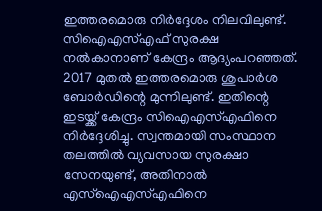ഇത്തരമൊരു നിർദ്ദേശം നിലവിലുണ്ട്. സിഐഎസ്എഫ് സുരക്ഷ നൽകാനാണ് കേന്ദ്രം ആദ്യംപറഞ്ഞത്. 2017 മുതൽ ഇത്തരമൊരു ശുപാർശ ബോർഡിന്റെ മുന്നിലുണ്ട്. ഇതിന്റെ ഇടയ്ക്ക് കേന്ദ്രം സിഐഎസ്എഫിനെ നിർദ്ദേശിച്ചു. സ്വന്തമായി സംസ്ഥാന തലത്തിൽ വ്യവസായ സുരക്ഷാ സേനയുണ്ട്, അതിനാൽ എസ്ഐഎസ്എഫിനെ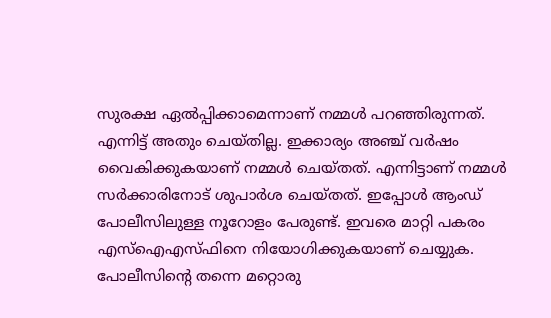സുരക്ഷ ഏൽപ്പിക്കാമെന്നാണ് നമ്മൾ പറഞ്ഞിരുന്നത്. എന്നിട്ട് അതും ചെയ്തില്ല. ഇക്കാര്യം അഞ്ച് വർഷം വൈകിക്കുകയാണ് നമ്മൾ ചെയ്തത്. എന്നിട്ടാണ് നമ്മൾ സർക്കാരിനോട് ശുപാർശ ചെയ്തത്. ഇപ്പോൾ ആംഡ് പോലീസിലുള്ള നൂറോളം പേരുണ്ട്. ഇവരെ മാറ്റി പകരം എസ്ഐഎസ്ഫിനെ നിയോഗിക്കുകയാണ് ചെയ്യുക. പോലീസിന്റെ തന്നെ മറ്റൊരു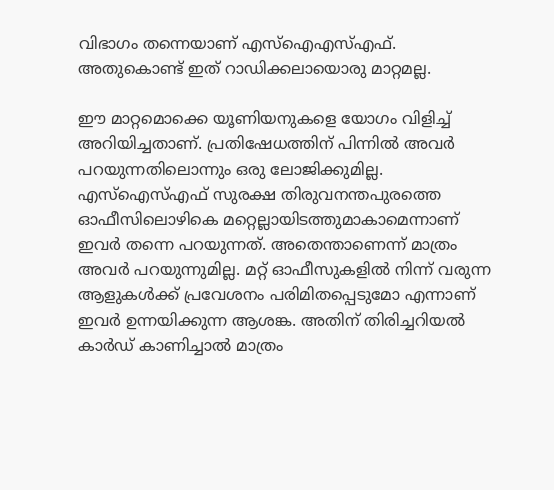വിഭാഗം തന്നെയാണ് എസ്ഐഎസ്എഫ്. അതുകൊണ്ട് ഇത് റാഡിക്കലായൊരു മാറ്റമല്ല.

ഈ മാറ്റമൊക്കെ യൂണിയനുകളെ യോഗം വിളിച്ച് അറിയിച്ചതാണ്. പ്രതിഷേധത്തിന് പിന്നിൽ അവർ പറയുന്നതിലൊന്നും ഒരു ലോജിക്കുമില്ല. എസ്ഐസ്എഫ് സുരക്ഷ തിരുവനന്തപുരത്തെ ഓഫീസിലൊഴികെ മറ്റെല്ലായിടത്തുമാകാമെന്നാണ് ഇവർ തന്നെ പറയുന്നത്. അതെന്താണെന്ന് മാത്രം അവർ പറയുന്നുമില്ല. മറ്റ് ഓഫീസുകളിൽ നിന്ന് വരുന്ന ആളുകൾക്ക് പ്രവേശനം പരിമിതപ്പെടുമോ എന്നാണ് ഇവർ ഉന്നയിക്കുന്ന ആശങ്ക. അതിന് തിരിച്ചറിയൽ കാർഡ് കാണിച്ചാൽ മാത്രം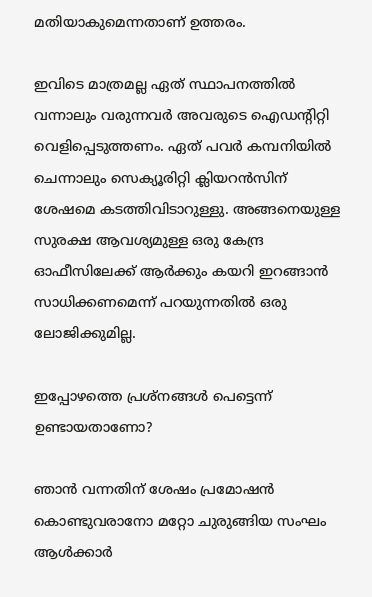മതിയാകുമെന്നതാണ് ഉത്തരം.

ഇവിടെ മാത്രമല്ല ഏത് സ്ഥാപനത്തിൽ വന്നാലും വരുന്നവർ അവരുടെ ഐഡന്റിറ്റി വെളിപ്പെടുത്തണം. ഏത് പവർ കമ്പനിയിൽ ചെന്നാലും സെക്യൂരിറ്റി ക്ലിയറൻസിന് ശേഷമെ കടത്തിവിടാറുള്ളു. അങ്ങനെയുള്ള സുരക്ഷ ആവശ്യമുള്ള ഒരു കേന്ദ്ര ഓഫീസിലേക്ക് ആർക്കും കയറി ഇറങ്ങാൻ സാധിക്കണമെന്ന് പറയുന്നതിൽ ഒരു ലോജിക്കുമില്ല.

ഇപ്പോഴത്തെ പ്രശ്നങ്ങൾ പെട്ടെന്ന് ഉണ്ടായതാണോ?

ഞാൻ വന്നതിന് ശേഷം പ്രമോഷൻ കൊണ്ടുവരാനോ മറ്റോ ചുരുങ്ങിയ സംഘം ആൾക്കാർ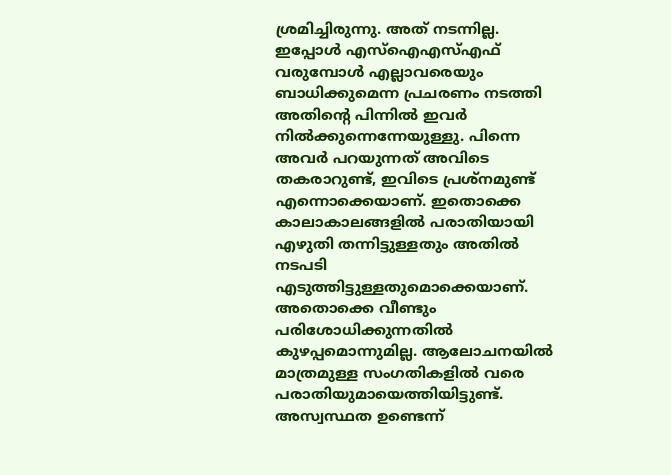ശ്രമിച്ചിരുന്നു. അത് നടന്നില്ല. ഇപ്പോൾ എസ്ഐഎസ്എഫ് വരുമ്പോൾ എല്ലാവരെയും ബാധിക്കുമെന്ന പ്രചരണം നടത്തി അതിന്റെ പിന്നിൽ ഇവർ നിൽക്കുന്നെന്നേയുള്ളു. പിന്നെ അവർ പറയുന്നത് അവിടെ തകരാറുണ്ട്, ഇവിടെ പ്രശ്നമുണ്ട് എന്നൊക്കെയാണ്. ഇതൊക്കെ കാലാകാലങ്ങളിൽ പരാതിയായി എഴുതി തന്നിട്ടുള്ളതും അതിൽ നടപടി എടുത്തിട്ടുള്ളതുമൊക്കെയാണ്. അതൊക്കെ വീണ്ടും പരിശോധിക്കുന്നതിൽ കുഴപ്പമൊന്നുമില്ല. ആലോചനയിൽ മാത്രമുള്ള സംഗതികളിൽ വരെ പരാതിയുമായെത്തിയിട്ടുണ്ട്. അസ്വസ്ഥത ഉണ്ടെന്ന്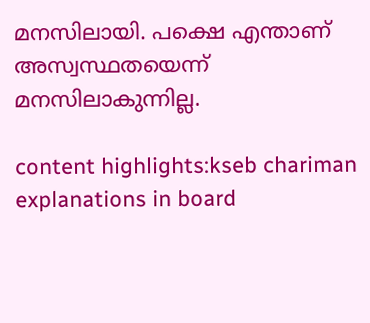മനസിലായി. പക്ഷെ എന്താണ് അസ്വസ്ഥതയെന്ന് മനസിലാകുന്നില്ല.

content highlights:kseb chariman explanations in board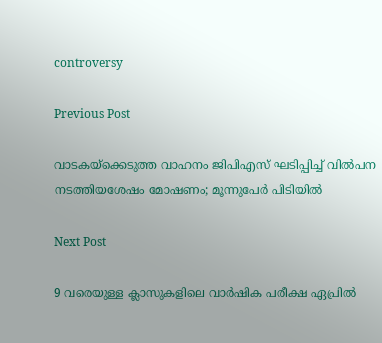controversy

Previous Post

വാടകയ്ക്കെടുത്ത വാഹനം ജിപിഎസ് ഘടിപ്പിച്ച് വില്‍പന നടത്തിയശേഷം മോഷണം; മൂന്നുപേർ പിടിയില്‍

Next Post

9 വരെയുള്ള ക്ലാസുകളിലെ വാർഷിക പരീക്ഷ ഏപ്രിൽ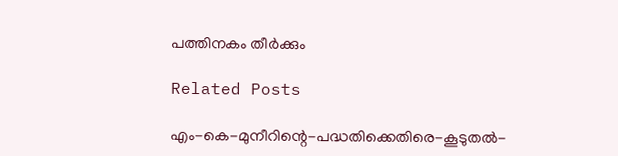പത്തിനകം തീര്‍ക്കും

Related Posts

എം-കെ-മുനീറിന്റെ-പദ്ധതിക്കെതിരെ-കൂടുതൽ-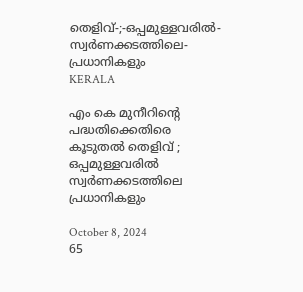തെളിവ്‌-;-ഒപ്പമുള്ളവരിൽ-
സ്വർണക്കടത്തിലെ-പ്രധാനികളും
KERALA

എം കെ മുനീറിന്റെ പദ്ധതിക്കെതിരെ കൂടുതൽ തെളിവ്‌ ; ഒപ്പമുള്ളവരിൽ
സ്വർണക്കടത്തിലെ പ്രധാനികളും

October 8, 2024
65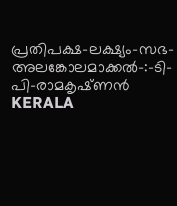പ്രതിപക്ഷ-ലക്ഷ്യം-സഭ-
അലങ്കോലമാക്കൽ-:-ടി-പി-രാമകൃഷ്‌ണൻ
KERALA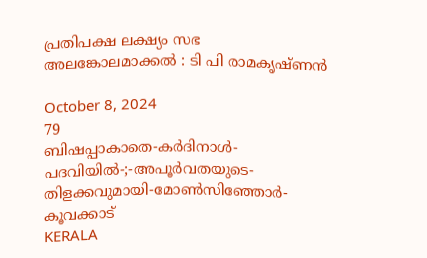പ്രതിപക്ഷ ലക്ഷ്യം സഭ
അലങ്കോലമാക്കൽ : ടി പി രാമകൃഷ്‌ണൻ

October 8, 2024
79
ബിഷപ്പാകാതെ-കർദിനാൾ-പദവിയിൽ-;-അപൂർവതയുടെ-തിളക്കവുമായി-മോൺസിഞ്ഞോർ-കൂവക്കാട്‌
KERALA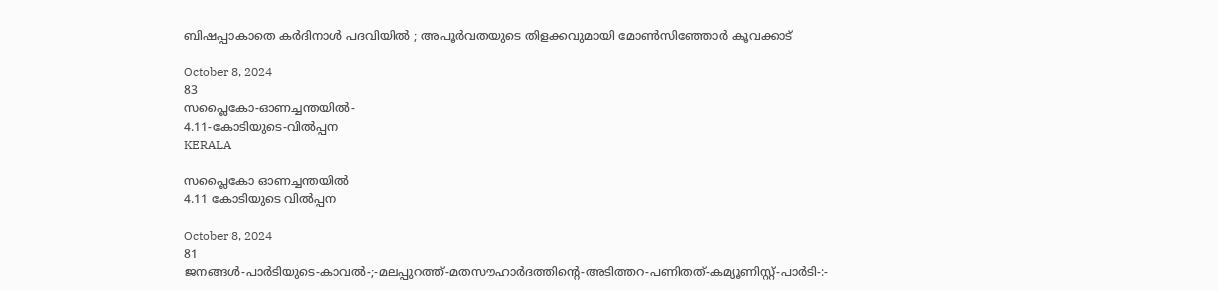ബിഷപ്പാകാതെ കർദിനാൾ പദവിയിൽ ; അപൂർവതയുടെ തിളക്കവുമായി മോൺസിഞ്ഞോർ കൂവക്കാട്‌

October 8, 2024
83
സപ്ലൈകോ-ഓണച്ചന്തയിൽ-
4.11-കോടിയുടെ-വിൽപ്പന
KERALA

സപ്ലൈകോ ഓണച്ചന്തയിൽ
4.11 കോടിയുടെ വിൽപ്പന

October 8, 2024
81
ജനങ്ങൾ-പാർടിയുടെ-കാവൽ-;-മലപ്പുറത്ത്-മതസൗഹാർദത്തിന്റെ-അടിത്തറ-പണിതത്-കമ്യൂണിസ്റ്റ്-പാർടി-:-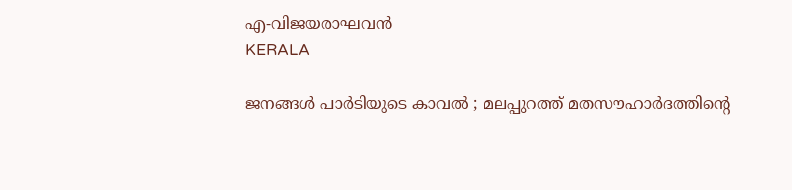എ-വിജയരാഘവൻ
KERALA

ജനങ്ങൾ പാർടിയുടെ കാവൽ ; മലപ്പുറത്ത് മതസൗഹാർദത്തിന്റെ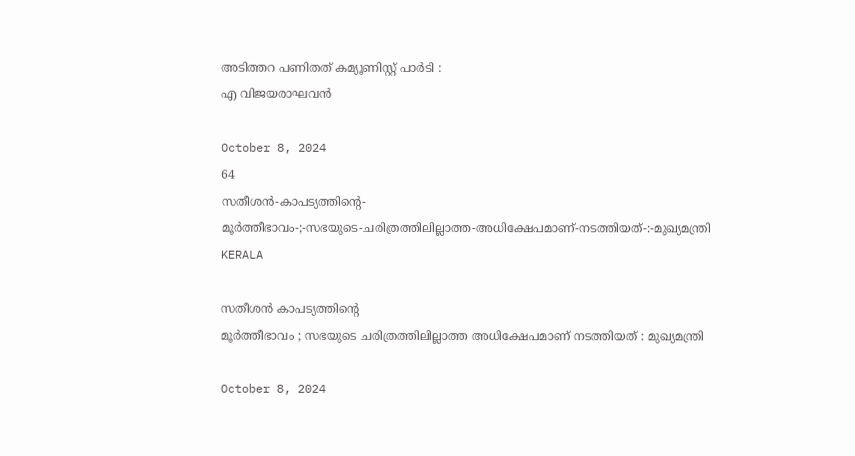അടിത്തറ പണിതത് കമ്യൂണിസ്റ്റ് പാർടി :
എ വിജയരാഘവൻ

October 8, 2024
64
സതീശൻ-കാപട്യത്തിന്റെ-
മൂർത്തീഭാവം-;-സഭയുടെ-ചരിത്രത്തിലില്ലാത്ത-അധിക്ഷേപമാണ്‌-നടത്തിയത്‌-:-മുഖ്യമന്ത്രി
KERALA

സതീശൻ കാപട്യത്തിന്റെ
മൂർത്തീഭാവം ; സഭയുടെ ചരിത്രത്തിലില്ലാത്ത അധിക്ഷേപമാണ്‌ നടത്തിയത്‌ : മുഖ്യമന്ത്രി

October 8, 2024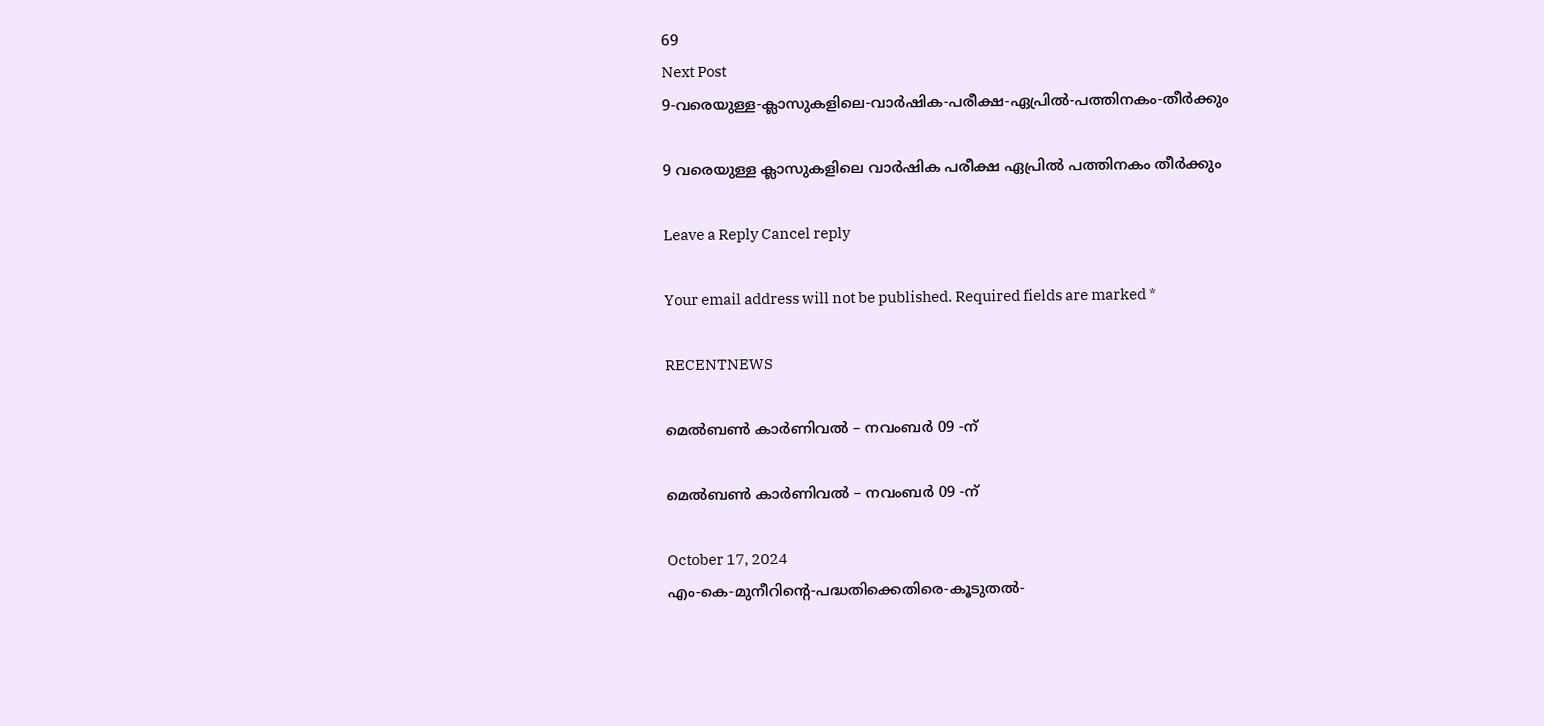69
Next Post
9-വരെയുള്ള-ക്ലാസുകളിലെ-വാർഷിക-പരീക്ഷ-ഏപ്രിൽ-പത്തിനകം-തീര്‍ക്കും

9 വരെയുള്ള ക്ലാസുകളിലെ വാർഷിക പരീക്ഷ ഏപ്രിൽ പത്തിനകം തീര്‍ക്കും

Leave a Reply Cancel reply

Your email address will not be published. Required fields are marked *

RECENTNEWS

മെൽബൺ കാർണിവൽ – നവംബർ 09 -ന്

മെൽബൺ കാർണിവൽ – നവംബർ 09 -ന്

October 17, 2024
എം-കെ-മുനീറിന്റെ-പദ്ധതിക്കെതിരെ-കൂടുതൽ-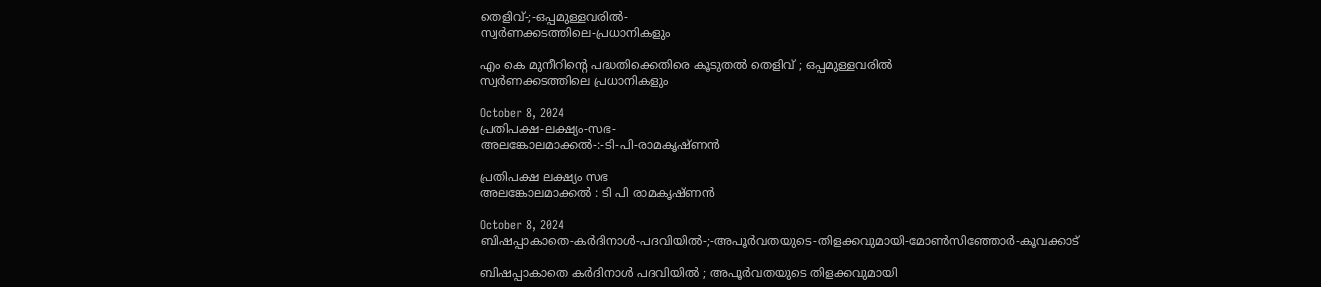തെളിവ്‌-;-ഒപ്പമുള്ളവരിൽ-
സ്വർണക്കടത്തിലെ-പ്രധാനികളും

എം കെ മുനീറിന്റെ പദ്ധതിക്കെതിരെ കൂടുതൽ തെളിവ്‌ ; ഒപ്പമുള്ളവരിൽ
സ്വർണക്കടത്തിലെ പ്രധാനികളും

October 8, 2024
പ്രതിപക്ഷ-ലക്ഷ്യം-സഭ-
അലങ്കോലമാക്കൽ-:-ടി-പി-രാമകൃഷ്‌ണൻ

പ്രതിപക്ഷ ലക്ഷ്യം സഭ
അലങ്കോലമാക്കൽ : ടി പി രാമകൃഷ്‌ണൻ

October 8, 2024
ബിഷപ്പാകാതെ-കർദിനാൾ-പദവിയിൽ-;-അപൂർവതയുടെ-തിളക്കവുമായി-മോൺസിഞ്ഞോർ-കൂവക്കാട്‌

ബിഷപ്പാകാതെ കർദിനാൾ പദവിയിൽ ; അപൂർവതയുടെ തിളക്കവുമായി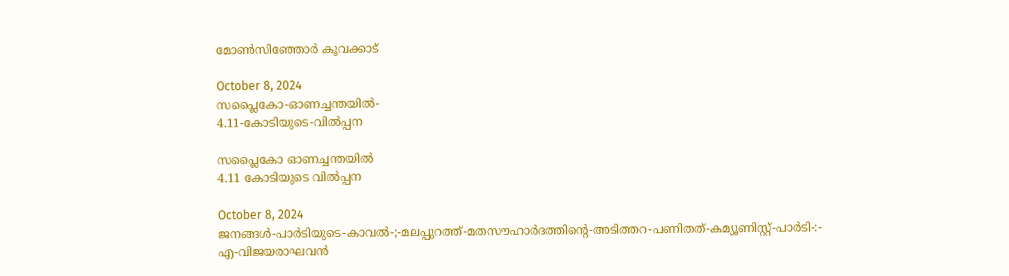മോൺസിഞ്ഞോർ കൂവക്കാട്‌

October 8, 2024
സപ്ലൈകോ-ഓണച്ചന്തയിൽ-
4.11-കോടിയുടെ-വിൽപ്പന

സപ്ലൈകോ ഓണച്ചന്തയിൽ
4.11 കോടിയുടെ വിൽപ്പന

October 8, 2024
ജനങ്ങൾ-പാർടിയുടെ-കാവൽ-;-മലപ്പുറത്ത്-മതസൗഹാർദത്തിന്റെ-അടിത്തറ-പണിതത്-കമ്യൂണിസ്റ്റ്-പാർടി-:-
എ-വിജയരാഘവൻ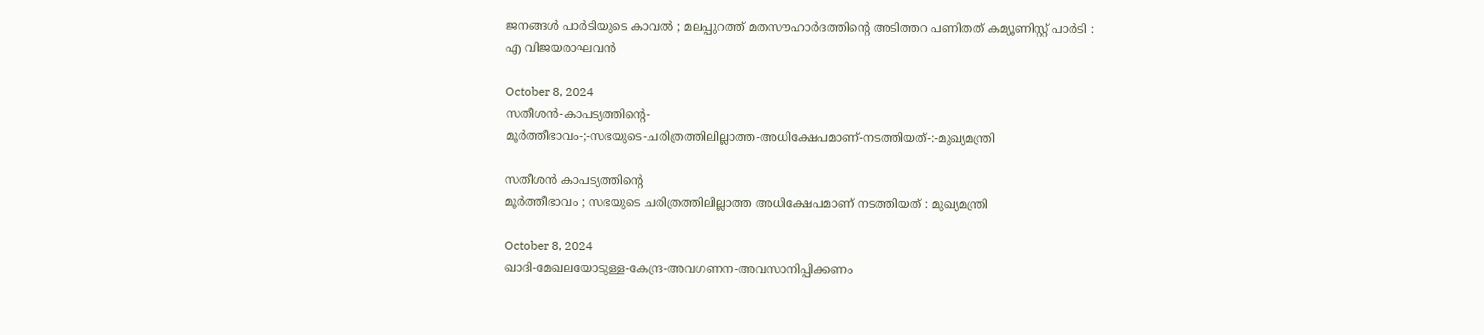ജനങ്ങൾ പാർടിയുടെ കാവൽ ; മലപ്പുറത്ത് മതസൗഹാർദത്തിന്റെ അടിത്തറ പണിതത് കമ്യൂണിസ്റ്റ് പാർടി :
എ വിജയരാഘവൻ

October 8, 2024
സതീശൻ-കാപട്യത്തിന്റെ-
മൂർത്തീഭാവം-;-സഭയുടെ-ചരിത്രത്തിലില്ലാത്ത-അധിക്ഷേപമാണ്‌-നടത്തിയത്‌-:-മുഖ്യമന്ത്രി

സതീശൻ കാപട്യത്തിന്റെ
മൂർത്തീഭാവം ; സഭയുടെ ചരിത്രത്തിലില്ലാത്ത അധിക്ഷേപമാണ്‌ നടത്തിയത്‌ : മുഖ്യമന്ത്രി

October 8, 2024
ഖാദി-മേഖലയോടുള്ള-കേന്ദ്ര-അവഗണന-അവസാനിപ്പിക്കണം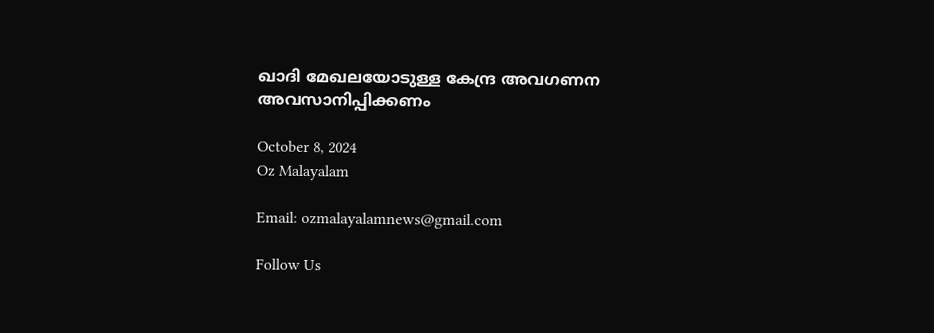ഖാദി മേഖലയോടുള്ള കേന്ദ്ര അവഗണന അവസാനിപ്പിക്കണം

October 8, 2024
Oz Malayalam

Email: ozmalayalamnews@gmail.com

Follow Us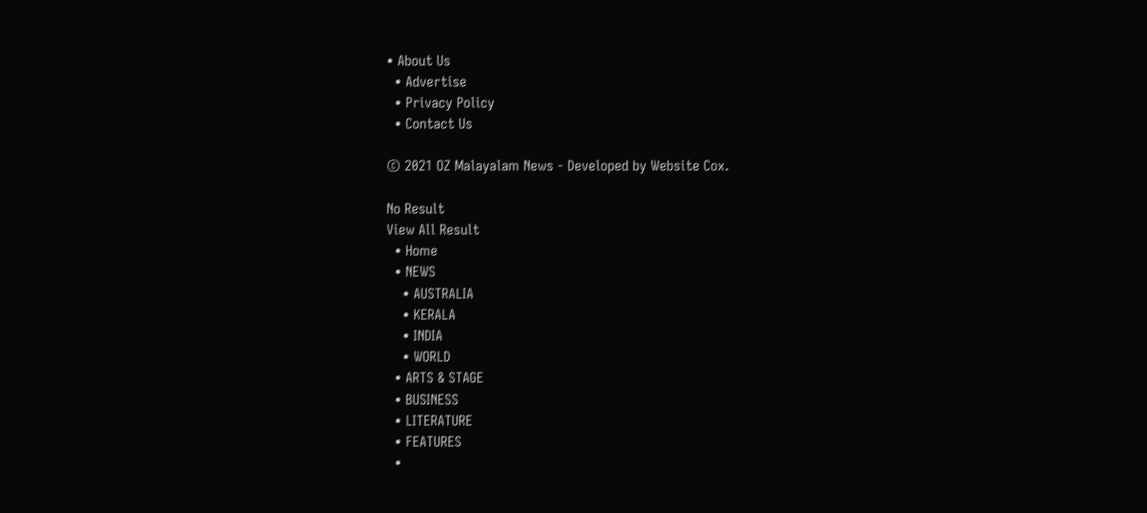• About Us
  • Advertise
  • Privacy Policy
  • Contact Us

© 2021 OZ Malayalam News - Developed by Website Cox.

No Result
View All Result
  • Home
  • NEWS
    • AUSTRALIA
    • KERALA
    • INDIA
    • WORLD
  • ARTS & STAGE
  • BUSINESS
  • LITERATURE
  • FEATURES
  •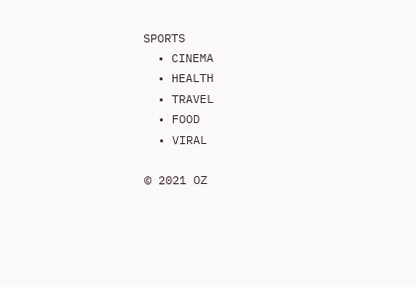SPORTS
  • CINEMA
  • HEALTH
  • TRAVEL
  • FOOD
  • VIRAL

© 2021 OZ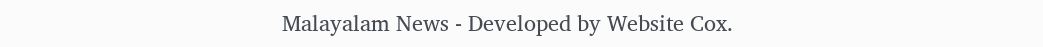Malayalam News - Developed by Website Cox.